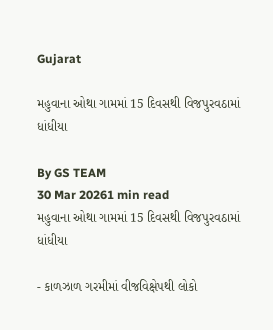Gujarat

મહુવાના ઓથા ગામમાં 15 દિવસથી વિજપુરવઠામાં ધાંધીયા

By GS TEAM
30 Mar 20261 min read
મહુવાના ઓથા ગામમાં 15 દિવસથી વિજપુરવઠામાં ધાંધીયા

- કાળઝાળ ગરમીમાં વીજવિક્ષેપથી લોકો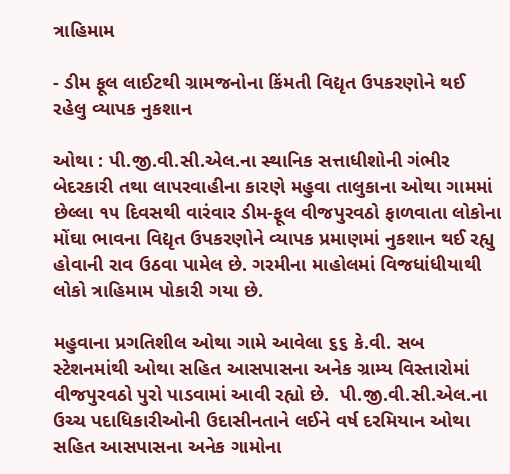ત્રાહિમામ

- ડીમ ફૂલ લાઈટથી ગ્રામજનોના કિંમતી વિદ્યૃત ઉપકરણોને થઈ રહેલુ વ્યાપક નુકશાન

ઓથા : પી.જી.વી.સી.એલ.ના સ્થાનિક સત્તાધીશોની ગંભીર બેદરકારી તથા લાપરવાહીના કારણે મહુવા તાલુકાના ઓથા ગામમાં છેલ્લા ૧૫ દિવસથી વારંવાર ડીમ-ફૂલ વીજપુરવઠો ફાળવાતા લોકોના મોંઘા ભાવના વિદ્યૃત ઉપકરણોને વ્યાપક પ્રમાણમાં નુકશાન થઈ રહ્યુ હોવાની રાવ ઉઠવા પામેલ છે. ગરમીના માહોલમાં વિજધાંધીયાથી લોકો ત્રાહિમામ પોકારી ગયા છે.

મહુવાના પ્રગતિશીલ ઓથા ગામે આવેલા ૬૬ કે.વી. સબ સ્ટેશનમાંથી ઓથા સહિત આસપાસના અનેક ગ્રામ્ય વિસ્તારોમાં વીજપુરવઠો પુરો પાડવામાં આવી રહ્યો છે.  પી.જી.વી.સી.એલ.ના ઉચ્ચ પદાધિકારીઓની ઉદાસીનતાને લઈને વર્ષ દરમિયાન ઓથા સહિત આસપાસના અનેક ગામોના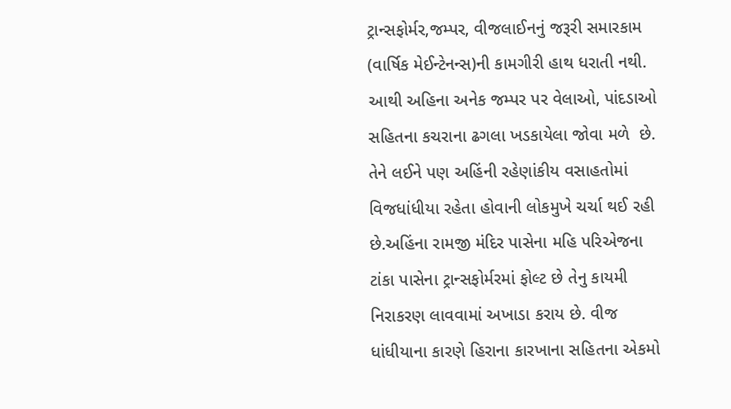ટ્રાન્સફોર્મર,જમ્પર, વીજલાઈનનું જરૂરી સમારકામ (વાર્ષિક મેઈન્ટેનન્સ)ની કામગીરી હાથ ધરાતી નથી. આથી અહિના અનેક જમ્પર પર વેલાઓ, પાંદડાઓ સહિતના કચરાના ઢગલા ખડકાયેલા જોવા મળે  છે. તેને લઈને પણ અહિંની રહેણાંકીય વસાહતોમાં વિજધાંધીયા રહેતા હોવાની લોકમુખે ચર્ચા થઈ રહી છે.અહિંના રામજી મંદિર પાસેના મહિ પરિએજના ટાંકા પાસેના ટ્રાન્સફોર્મરમાં ફોલ્ટ છે તેનુ કાયમી નિરાકરણ લાવવામાં અખાડા કરાય છે. વીજ ધાંધીયાના કારણે હિરાના કારખાના સહિતના એકમો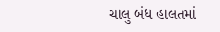ચાલુ બંધ હાલતમાં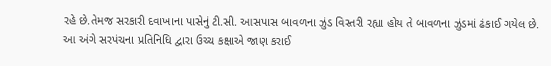રહે છે.તેમજ સરકારી દવાખાના પાસેનું ટી.સી. આસપાસ બાવળના ઝુંડ વિસ્તરી રહ્યા હોય તે બાવળના ઝુંડમાં ઢંકાઈ ગયેલ છે. આ અંગે સરપંચના પ્રતિનિધિ દ્વારા ઉચ્ચ કક્ષાએ જાણ કરાઈ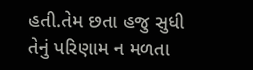હતી.તેમ છતા હજુ સુધી તેનું પરિણામ ન મળતા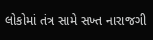લોકોમાં તંત્ર સામે સખ્ત નારાજગી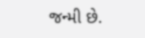જન્મી છે.